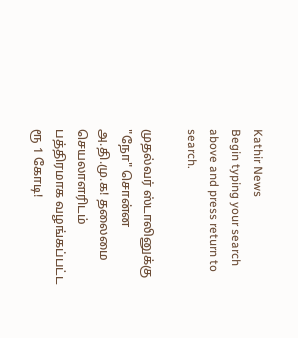Kathir News
Begin typing your search above and press return to search.

முதல்வர் ஸ்டாலினுக்கு "நோ" சொன்ன அ.தி.மு.க! தலைமை செயலாளரிடம் பத்திரமாக வழங்கப்பட்ட ரூ 1 கோடி!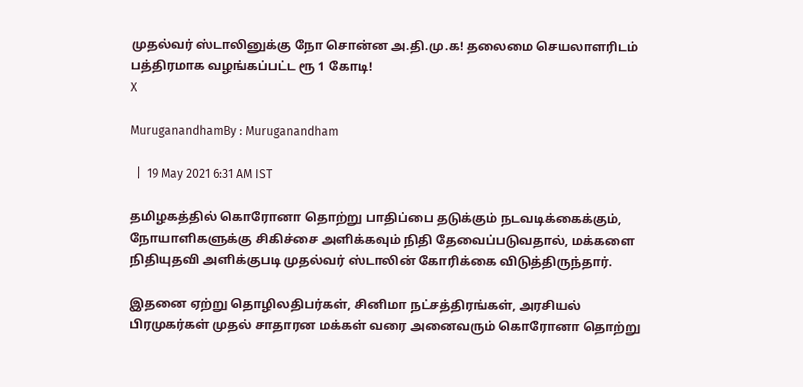முதல்வர் ஸ்டாலினுக்கு நோ சொன்ன அ.தி.மு.க! தலைமை செயலாளரிடம் பத்திரமாக வழங்கப்பட்ட ரூ 1 கோடி!
X

MuruganandhamBy : Muruganandham

  |  19 May 2021 6:31 AM IST

தமிழகத்தில் கொரோனா தொற்று பாதிப்பை தடுக்கும் நடவடிக்கைக்கும், நோயாளிகளுக்கு சிகிச்சை அளிக்கவும் நிதி தேவைப்படுவதால், மக்களை நிதியுதவி அளிக்குபடி முதல்வர் ஸ்டாலின் கோரிக்கை விடுத்திருந்தார்.

இதனை ஏற்று தொழிலதிபர்கள், சினிமா நட்சத்திரங்கள், அரசியல் பிரமுகர்கள் முதல் சாதாரன மக்கள் வரை அனைவரும் கொரோனா தொற்று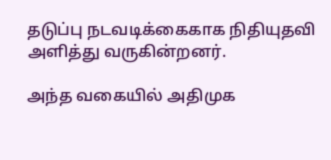தடுப்பு நடவடிக்கைகாக நிதியுதவி அளித்து வருகின்றனர்.

அந்த வகையில் அதிமுக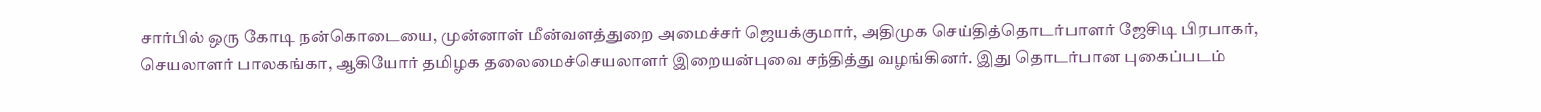சார்பில் ஒரு கோடி நன்கொடையை, முன்னாள் மீன்வளத்துறை அமைச்சர் ஜெயக்குமார், அதிமுக செய்தித்தொடர்பாளர் ஜேசிடி பிரபாகர், செயலாளர் பாலகங்கா, ஆகியோர் தமிழக தலைமைச்செயலாளர் இறையன்புவை சந்தித்து வழங்கினர். இது தொடர்பான புகைப்படம்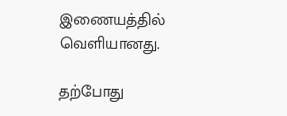இணையத்தில் வெளியானது.

தற்போது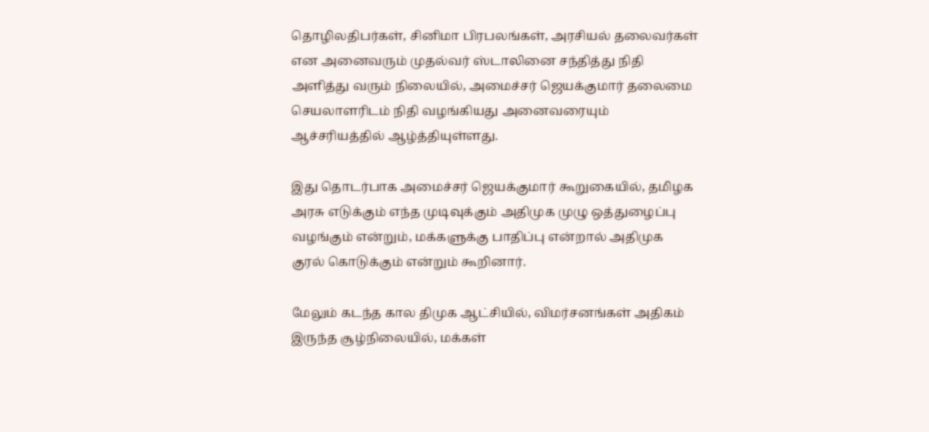தொழிலதிபர்கள், சினிமா பிரபலங்கள், அரசியல் தலைவர்கள் என அனைவரும் முதல்வர் ஸ்டாலினை சந்தித்து நிதி அளித்து வரும் நிலையில், அமைச்சர் ஜெயக்குமார் தலைமை செயலாளரிடம் நிதி வழங்கியது அனைவரையும் ஆச்சரியத்தில் ஆழ்த்தியுள்ளது.

இது தொடர்பாக அமைச்சர் ஜெயக்குமார் கூறுகையில், தமிழக அரசு எடுக்கும் எந்த முடிவுக்கும் அதிமுக முழு ஒத்துழைப்பு வழங்கும் என்றும், மக்களுக்கு பாதிப்பு என்றால் அதிமுக குரல் கொடுக்கும் என்றும் கூறினார்.

மேலும் கடந்த கால திமுக ஆட்சியில், விமர்சனங்கள் அதிகம் இருந்த சூழ்நிலையில், மக்கள்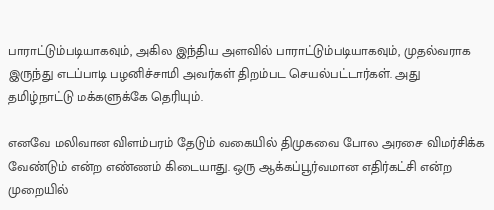பாராட்டும்படியாகவும், அகில இந்திய அளவில் பாராட்டும்படியாகவும், முதல்வராக இருந்து எடப்பாடி பழனிச்சாமி அவர்கள் திறம்பட செயல்பட்டார்கள். அது தமிழ்நாட்டு மக்களுக்கே தெரியும்.

எனவே மலிவான விளம்பரம் தேடும் வகையில் திமுகவை போல அரசை விமர்சிக்க வேண்டும் என்ற எண்ணம் கிடையாது. ஒரு ஆக்கப்பூர்வமான எதிர்கட்சி என்ற முறையில்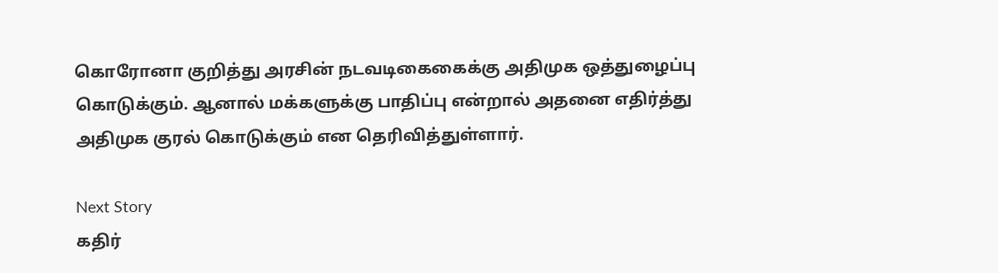கொரோனா குறித்து அரசின் நடவடிகைகைக்கு அதிமுக ஒத்துழைப்பு கொடுக்கும். ஆனால் மக்களுக்கு பாதிப்பு என்றால் அதனை எதிர்த்து அதிமுக குரல் கொடுக்கும் என தெரிவித்துள்ளார்.

Next Story
கதிர்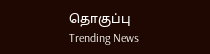தொகுப்பு
Trending News